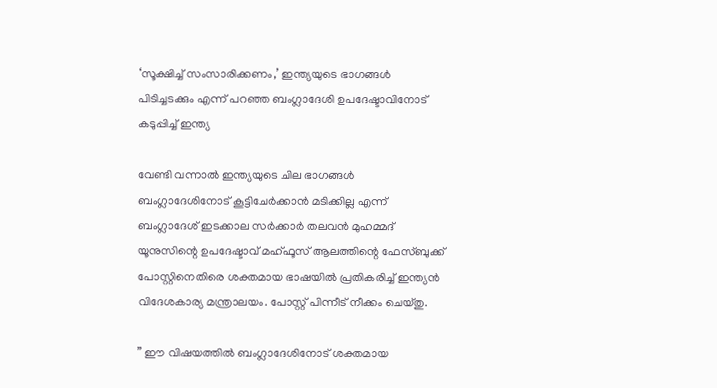‘സൂക്ഷിച്ച് സംസാരിക്കണം,’ ഇന്ത്യയുടെ ഭാഗങ്ങൾ പിടിച്ചടക്കും എന്ന് പറഞ്ഞ ബംഗ്ലാദേശി ഉപദേഷ്ടാവിനോട് കടുപ്പിച്ച് ഇന്ത്യ

വേണ്ടി വന്നാൽ ഇന്ത്യയുടെ ചില ഭാഗങ്ങൾ ബംഗ്ലാദേശിനോട് കൂട്ടിചേർക്കാൻ മടിക്കില്ല എന്ന് ബംഗ്ലാദേശ് ഇടക്കാല സർക്കാർ തലവൻ മുഹമ്മദ് യൂനുസിന്റെ ഉപദേഷ്ടാവ് മഹ്ഫൂസ് ആലത്തിന്റെ ഫേസ്ബുക്ക് പോസ്റ്റിനെതിരെ ശക്തമായ ഭാഷയിൽ പ്രതികരിച്ച് ഇന്ത്യൻ വിദേശകാര്യ മന്ത്രാലയം. പോസ്റ്റ് പിന്നീട് നീക്കം ചെയ്തു.

” ഈ വിഷയത്തിൽ ബംഗ്ലാദേശിനോട് ശക്തമായ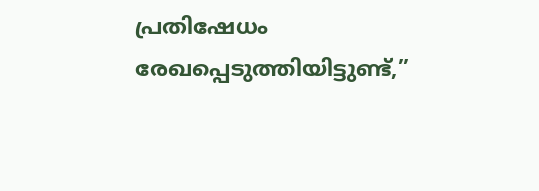പ്രതിഷേധം രേഖപ്പെടുത്തിയിട്ടുണ്ട്,”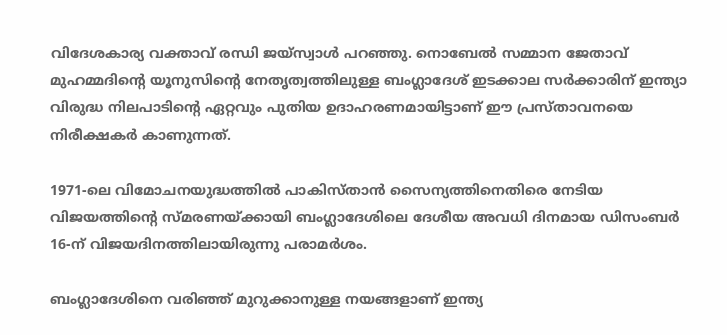വിദേശകാര്യ വക്താവ് രന്ധി ജയ്‌സ്വാൾ പറഞ്ഞു. നൊബേൽ സമ്മാന ജേതാവ് മുഹമ്മദിൻ്റെ യൂനുസിന്റെ നേതൃത്വത്തിലുള്ള ബംഗ്ലാദേശ് ഇടക്കാല സർക്കാരിന് ഇന്ത്യാ വിരുദ്ധ നിലപാടിന്റെ ഏറ്റവും പുതിയ ഉദാഹരണമായിട്ടാണ് ഈ പ്രസ്താവനയെ നിരീക്ഷകർ കാണുന്നത്.

1971-ലെ വിമോചനയുദ്ധത്തിൽ പാകിസ്താൻ സൈന്യത്തിനെതിരെ നേടിയ വിജയത്തിൻ്റെ സ്മരണയ്ക്കായി ബംഗ്ലാദേശിലെ ദേശീയ അവധി ദിനമായ ഡിസംബർ 16-ന് വിജയദിനത്തിലായിരുന്നു പരാമർശം.

ബംഗ്ലാദേശിനെ വരിഞ്ഞ് മുറുക്കാനുള്ള നയങ്ങളാണ് ഇന്ത്യ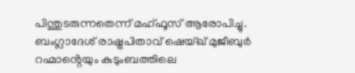പിന്തുടരുന്നതെന്ന് മഹ്ഫൂസ് ആരോപിച്ചു. ബംഗ്ലാദേശ് രാഷ്ട്രപിതാവ് ഷെയ്ഖ് മുജീബുർ റഹ്മാൻ്റെയും കുടുംബത്തിലെ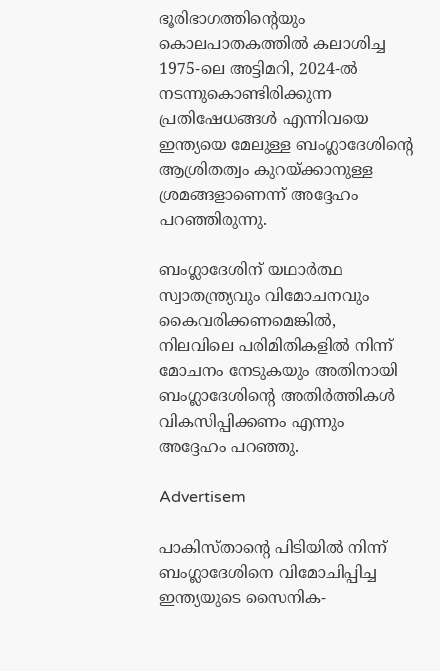ഭൂരിഭാഗത്തിൻ്റെയും കൊലപാതകത്തിൽ കലാശിച്ച 1975-ലെ അട്ടിമറി, 2024-ൽ നടന്നുകൊണ്ടിരിക്കുന്ന പ്രതിഷേധങ്ങൾ എന്നിവയെ ഇന്ത്യയെ മേലുള്ള ബംഗ്ലാദേശിന്റെ ആശ്രിതത്വം കുറയ്ക്കാനുള്ള ശ്രമങ്ങളാണെന്ന് അദ്ദേഹം പറഞ്ഞിരുന്നു.

ബംഗ്ലാദേശിന് യഥാർത്ഥ സ്വാതന്ത്ര്യവും വിമോചനവും കൈവരിക്കണമെങ്കിൽ, നിലവിലെ പരിമിതികളിൽ നിന്ന് മോചനം നേടുകയും അതിനായി ബംഗ്ലാദേശിന്റെ അതിർത്തികൾ വികസിപ്പിക്കണം എന്നും അദ്ദേഹം പറഞ്ഞു.

Advertisem

പാകിസ്താന്റെ പിടിയിൽ നിന്ന് ബംഗ്ലാദേശിനെ വിമോചിപ്പിച്ച ഇന്ത്യയുടെ സൈനിക-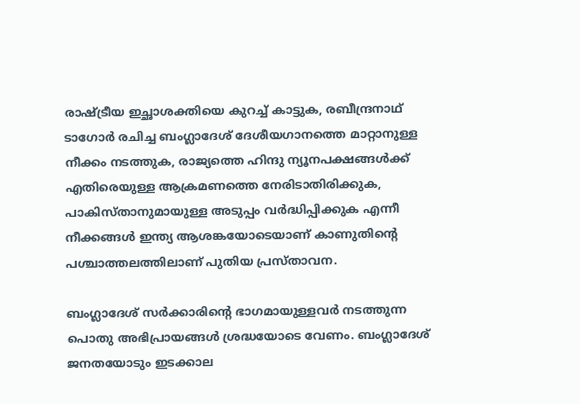രാഷ്ട്രീയ ഇച്ഛാശക്തിയെ കുറച്ച് കാട്ടുക, രബീന്ദ്രനാഥ് ടാഗോർ രചിച്ച ബംഗ്ലാദേശ് ദേശീയഗാനത്തെ മാറ്റാനുള്ള നീക്കം നടത്തുക, രാജ്യത്തെ ഹിന്ദു ന്യൂനപക്ഷങ്ങൾക്ക് എതിരെയുള്ള ആക്രമണത്തെ നേരിടാതിരിക്കുക, പാകിസ്താനുമായുള്ള അടുപ്പം വർദ്ധിപ്പിക്കുക എന്നീ നീക്കങ്ങൾ ഇന്ത്യ ആശങ്കയോടെയാണ് കാണുതിന്റെ പശ്ചാത്തലത്തിലാണ് പുതിയ പ്രസ്താവന.

ബംഗ്ലാദേശ് സർക്കാരിന്റെ ഭാഗമായുള്ളവർ നടത്തുന്ന പൊതു അഭിപ്രായങ്ങൾ ശ്രദ്ധയോടെ വേണം. ബംഗ്ലാദേശ് ജനതയോടും ഇടക്കാല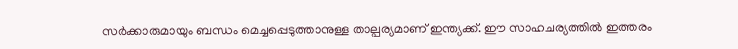സർക്കാരുമായും ബന്ധം മെച്ചപ്പെടുത്താനുള്ള താല്പര്യമാണ് ഇന്ത്യക്ക്. ഈ സാഹചര്യത്തിൽ ഇത്തരം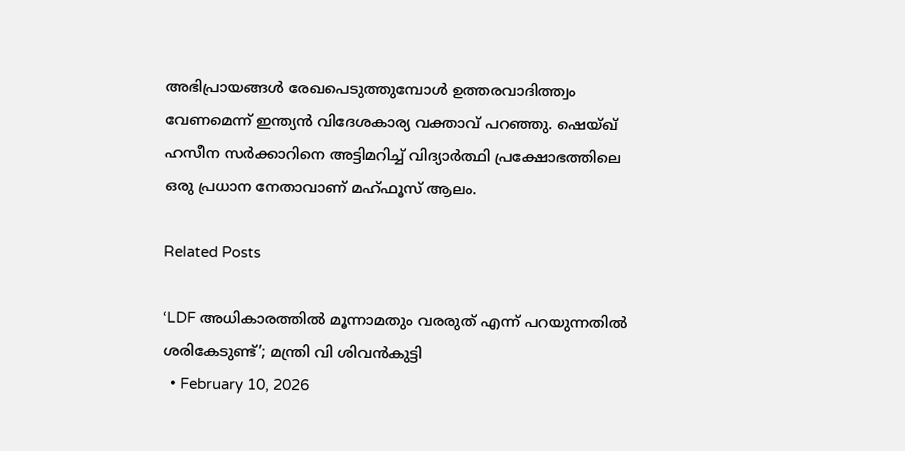അഭിപ്രായങ്ങൾ രേഖപെടുത്തുമ്പോൾ ഉത്തരവാദിത്ത്വം വേണമെന്ന് ഇന്ത്യൻ വിദേശകാര്യ വക്താവ് പറഞ്ഞു. ഷെയ്ഖ് ഹസീന സർക്കാറിനെ അട്ടിമറിച്ച് വിദ്യാർത്ഥി പ്രക്ഷോഭത്തിലെ ഒരു പ്രധാന നേതാവാണ് മഹ്ഫൂസ് ആലം.

Related Posts

‘LDF അധികാരത്തിൽ മൂന്നാമതും വരരുത് എന്ന് പറയുന്നതിൽ ശരികേടുണ്ട്’; മന്ത്രി വി ശിവൻകുട്ടി
  • February 10, 2026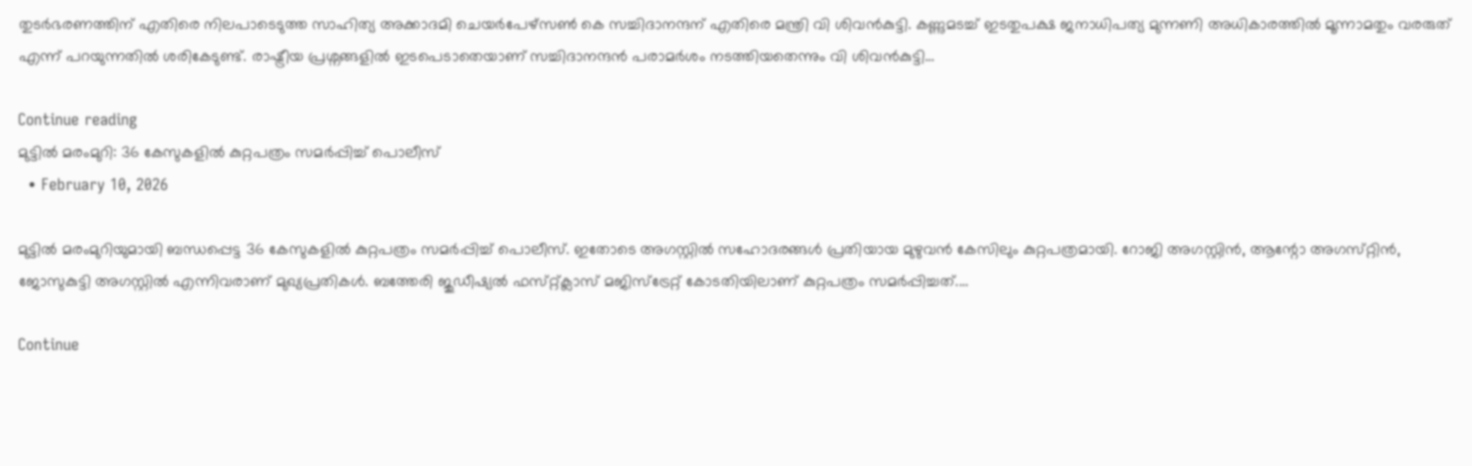തുടർഭരണത്തിന് എതിരെ നിലപാടെടുത്ത സാഹിത്യ അക്കാദമി ചെയർപേഴ്സൺ കെ സച്ചിദാനന്ദന് എതിരെ മന്ത്രി വി ശിവൻകുട്ടി. കണ്ണുമടച്ച് ഇടതുപക്ഷ ജനാധിപത്യ മുന്നണി അധികാരത്തിൽ മൂന്നാമതും വരരുത് എന്ന് പറയുന്നതിൽ ശരികേടുണ്ട്. രാഷ്ട്രീയ പ്രശ്നങ്ങളിൽ ഇടപെടാതെയാണ് സച്ചിദാനന്ദൻ പരാമർശം നടത്തിയതെന്നും വി ശിവൻകുട്ടി…

Continue reading
മുട്ടിൽ മരംമുറി: 36 കേസുകളിൽ കുറ്റപത്രം സമർപ്പിച്ച് പൊലീസ്
  • February 10, 2026

മുട്ടിൽ മരംമുറിയുമായി ബന്ധപ്പെട്ട 36 കേസുകളിൽ കുറ്റപത്രം സമർപ്പിച്ച് പൊലീസ്. ഇതോടെ അഗസ്റ്റിൽ സഹോദരങ്ങൾ പ്രതിയായ മുഴുവൻ കേസിലും കുറ്റപത്രമായി. റോജി അഗസ്റ്റിൻ, ആന്റോ അഗസ്‌റ്റിൻ, ജോസുകുട്ടി അഗസ്റ്റിൽ എന്നിവരാണ് മുഖ്യപ്രതികൾ. ബത്തേരി ജുഡീഷ്യൽ ഫസ്‌റ്റ്ക്ലാസ് മജിസ്ട്രേറ്റ് കോടതിയിലാണ് കുറ്റപത്രം സമർപ്പിച്ചത്.…

Continue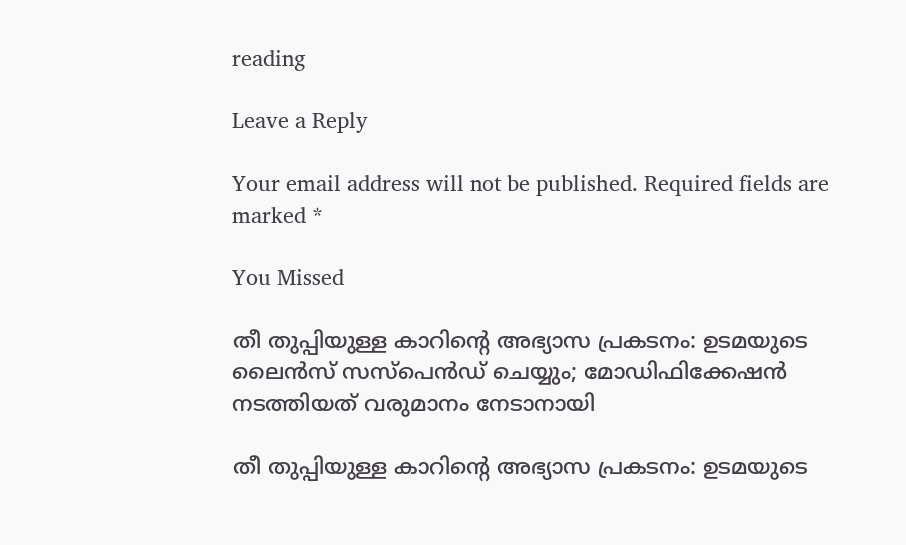reading

Leave a Reply

Your email address will not be published. Required fields are marked *

You Missed

തീ തുപ്പിയുള്ള കാറിൻ്റെ അഭ്യാസ പ്രകടനം: ഉടമയുടെ ലൈൻസ് സസ്പെൻഡ് ചെയ്യും; മോഡിഫിക്കേഷൻ നടത്തിയത് വരുമാനം നേടാനായി

തീ തുപ്പിയുള്ള കാറിൻ്റെ അഭ്യാസ പ്രകടനം: ഉടമയുടെ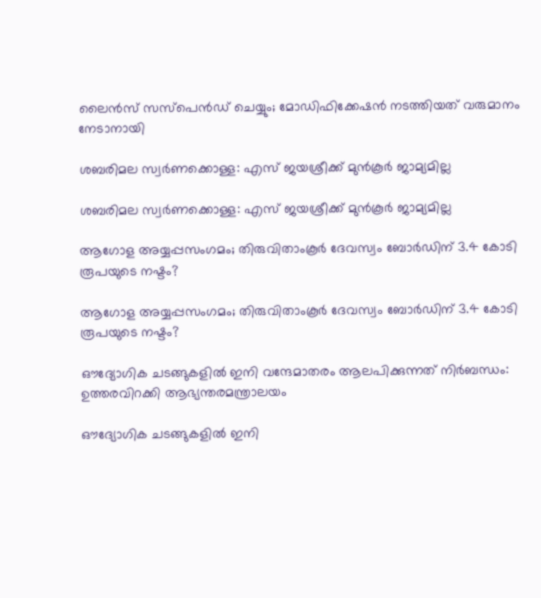ലൈൻസ് സസ്പെൻഡ് ചെയ്യും; മോഡിഫിക്കേഷൻ നടത്തിയത് വരുമാനം നേടാനായി

ശബരിമല സ്വർണക്കൊള്ള: എസ് ജയശ്രീക്ക് മുൻകൂർ ജാമ്യമില്ല

ശബരിമല സ്വർണക്കൊള്ള: എസ് ജയശ്രീക്ക് മുൻകൂർ ജാമ്യമില്ല

ആഗോള അയ്യപ്പസംഗമം; തിരുവിതാംകൂർ ദേവസ്വം ബോർഡിന് 3.4 കോടി രൂപയുടെ നഷ്ടം?

ആഗോള അയ്യപ്പസംഗമം; തിരുവിതാംകൂർ ദേവസ്വം ബോർഡിന് 3.4 കോടി രൂപയുടെ നഷ്ടം?

ഔദ്യോഗിക ചടങ്ങുകളിൽ ഇനി വന്ദേമാതരം ആലപിക്കുന്നത് നിർബന്ധം: ഉത്തരവിറക്കി ആഭ്യന്തരമന്ത്രാലയം

ഔദ്യോഗിക ചടങ്ങുകളിൽ ഇനി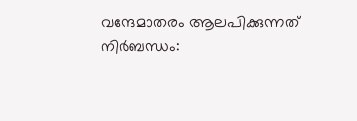വന്ദേമാതരം ആലപിക്കുന്നത് നിർബന്ധം: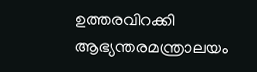ഉത്തരവിറക്കി ആഭ്യന്തരമന്ത്രാലയം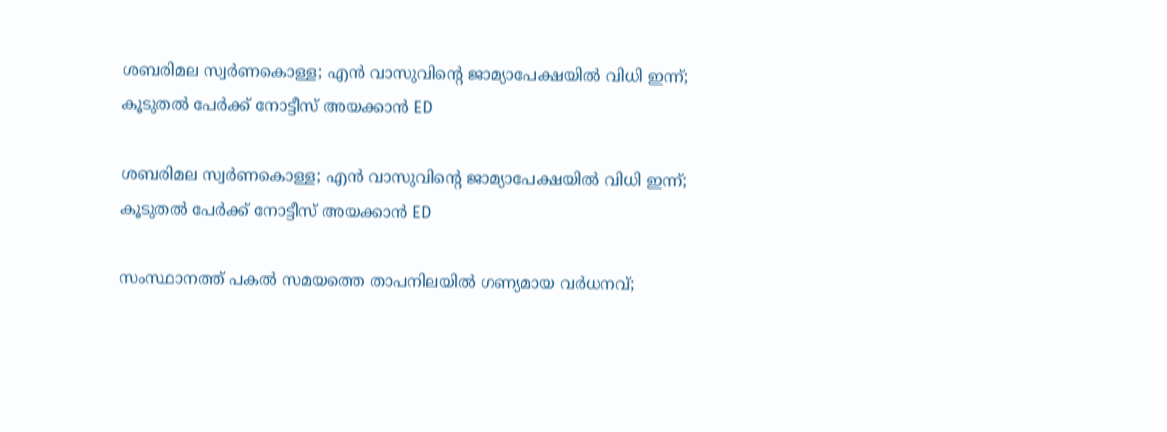ശബരിമല സ്വർണകൊള്ള; എൻ വാസുവിന്റെ ജാമ്യാപേക്ഷയിൽ വിധി ഇന്ന്; കൂടുതൽ പേർക്ക് നോട്ടീസ് അയക്കാൻ ED

ശബരിമല സ്വർണകൊള്ള; എൻ വാസുവിന്റെ ജാമ്യാപേക്ഷയിൽ വിധി ഇന്ന്; കൂടുതൽ പേർക്ക് നോട്ടീസ് അയക്കാൻ ED

സംസ്ഥാനത്ത് പകൽ സമയത്തെ താപനിലയിൽ ഗണ്യമായ വർധനവ്;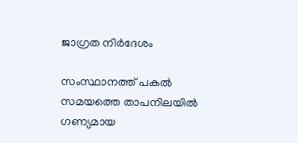ജാഗ്രത നിർദേശം

സംസ്ഥാനത്ത് പകൽ സമയത്തെ താപനിലയിൽ ഗണ്യമായ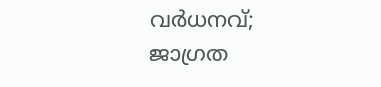വർധനവ്; ജാഗ്രത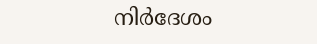നിർദേശം